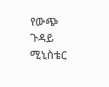የውጭ ጉዳይ ሚኒስቴር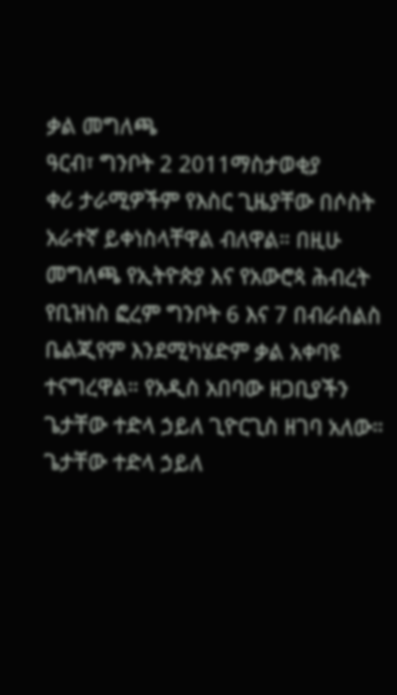ቃል መግለጫ
ዓርብ፣ ግንቦት 2 2011ማስታወቂያ
ቀሪ ታራሚዎችም የእስር ጊዜያቸው በሶስት አራተኛ ይቀነስላቸዋል ብለዋል። በዚሁ መግለጫ የኢትዮጵያ እና የአውሮጳ ሕብረት የቢዝነስ ፎረም ግንቦት 6 እና 7 በብራሰልስ ቤልጂየም እንደሚካሄድም ቃል አቀባዩ ተናግረዋል። የአዲስ አበባው ዘጋቢያችን ጌታቸው ተድላ ኃይለ ጊዮርጊስ ዘገባ አለው።
ጌታቸው ተድላ ኃይለ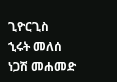ጊዮርጊስ
ኂሩት መለሰ
ነጋሽ መሐመድ